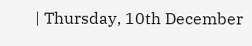| Thursday, 10th December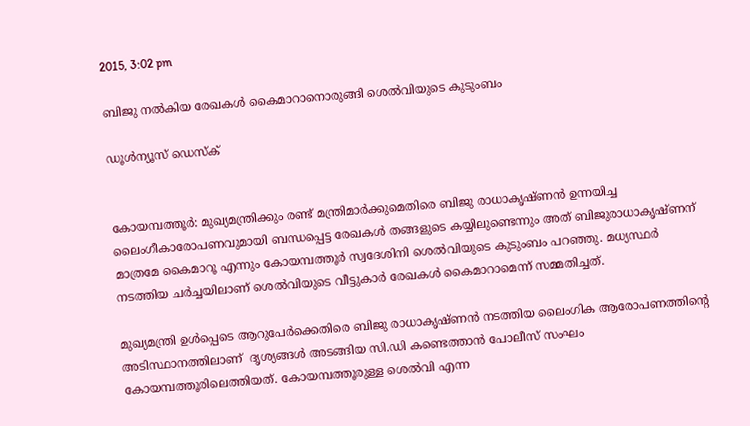2015, 3:02 pm

ബിജു നല്‍കിയ രേഖകള്‍ കൈമാറാനൊരുങ്ങി ശെല്‍വിയുടെ കുടുംബം

ഡൂള്‍ന്യൂസ് ഡെസ്‌ക്


കോയമ്പത്തൂര്‍: മുഖ്യമന്ത്രിക്കും രണ്ട് മന്ത്രിമാര്‍ക്കുമെതിരെ ബിജു രാധാകൃഷ്ണന്‍ ഉന്നയിച്ച ലൈംഗീകാരോപണവുമായി ബന്ധപ്പെട്ട രേഖകള്‍ തങ്ങളുടെ കയ്യിലുണ്ടെന്നും അത് ബിജുരാധാകൃഷ്ണന് മാത്രമേ കൈമാറൂ എന്നും കോയമ്പത്തൂര്‍ സ്വദേശിനി ശെല്‍വിയുടെ കുടുംബം പറഞ്ഞു. മധ്യസ്ഥര്‍ നടത്തിയ ചര്‍ച്ചയിലാണ് ശെല്‍വിയുടെ വീട്ടുകാര്‍ രേഖകള്‍ കൈമാറാമെന്ന് സമ്മതിച്ചത്.

മുഖ്യമന്ത്രി ഉള്‍പ്പെടെ ആറുപേര്‍ക്കെതിരെ ബിജു രാധാകൃഷ്ണന്‍ നടത്തിയ ലൈംഗിക ആരോപണത്തിന്റെ അടിസ്ഥാനത്തിലാണ്  ദൃശ്യങ്ങള്‍ അടങ്ങിയ സി.ഡി കണ്ടെത്താന്‍ പോലീസ് സംഘം കോയമ്പത്തൂരിലെത്തിയത്. കോയമ്പത്തൂരുള്ള ശെല്‍വി എന്ന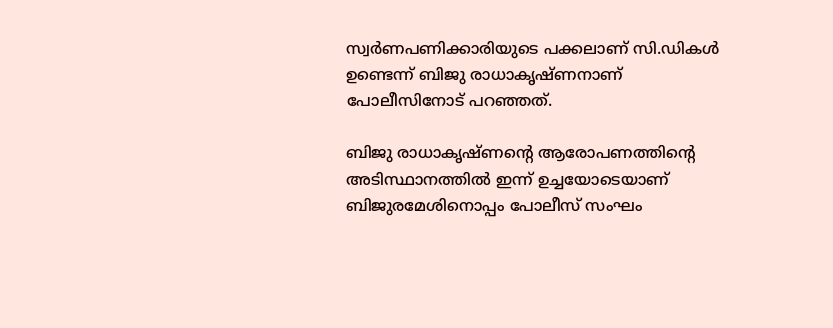സ്വര്‍ണപണിക്കാരിയുടെ പക്കലാണ് സി.ഡികള്‍ ഉണ്ടെന്ന് ബിജു രാധാകൃഷ്ണനാണ് പോലീസിനോട് പറഞ്ഞത്.

ബിജു രാധാകൃഷ്ണന്റെ ആരോപണത്തിന്റെ അടിസ്ഥാനത്തില്‍ ഇന്ന് ഉച്ചയോടെയാണ് ബിജുരമേശിനൊപ്പം പോലീസ് സംഘം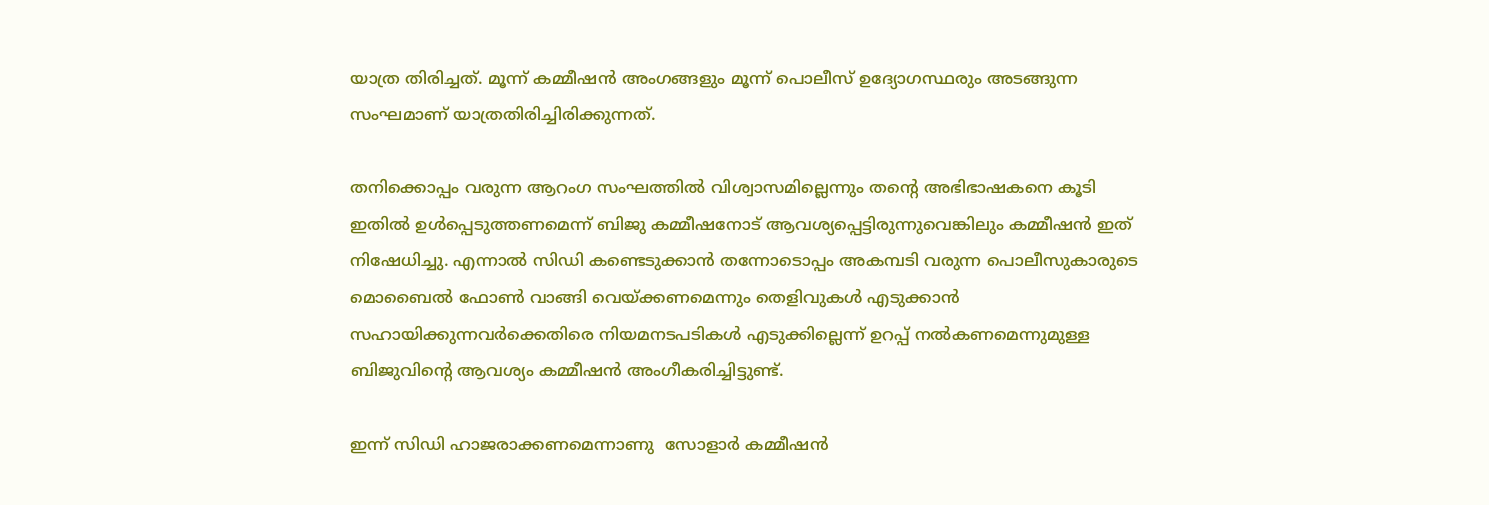യാത്ര തിരിച്ചത്. മൂന്ന് കമ്മീഷന്‍ അംഗങ്ങളും മൂന്ന് പൊലീസ് ഉദ്യോഗസ്ഥരും അടങ്ങുന്ന സംഘമാണ് യാത്രതിരിച്ചിരിക്കുന്നത്.

തനിക്കൊപ്പം വരുന്ന ആറംഗ സംഘത്തില്‍ വിശ്വാസമില്ലെന്നും തന്റെ അഭിഭാഷകനെ കൂടി ഇതില്‍ ഉള്‍പ്പെടുത്തണമെന്ന് ബിജു കമ്മീഷനോട് ആവശ്യപ്പെട്ടിരുന്നുവെങ്കിലും കമ്മീഷന്‍ ഇത് നിഷേധിച്ചു. എന്നാല്‍ സിഡി കണ്ടെടുക്കാന്‍ തന്നോടൊപ്പം അകമ്പടി വരുന്ന പൊലീസുകാരുടെ മൊബൈല്‍ ഫോണ്‍ വാങ്ങി വെയ്ക്കണമെന്നും തെളിവുകള്‍ എടുക്കാന്‍ സഹായിക്കുന്നവര്‍ക്കെതിരെ നിയമനടപടികള്‍ എടുക്കില്ലെന്ന് ഉറപ്പ് നല്‍കണമെന്നുമുള്ള ബിജുവിന്റെ ആവശ്യം കമ്മീഷന്‍ അംഗീകരിച്ചിട്ടുണ്ട്.

ഇന്ന് സിഡി ഹാജരാക്കണമെന്നാണു  സോളാര്‍ കമ്മീഷന്‍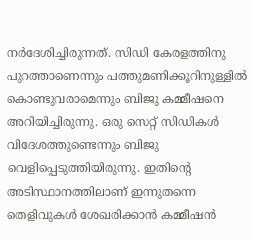നര്‍ദേശിച്ചിരുന്നത്. സിഡി കേരളത്തിനു പുറത്താണെന്നും പത്തുമണിക്കൂറിനുള്ളില്‍ കൊണ്ടുവരാമെന്നും ബിജു കമ്മീഷനെ അറിയിച്ചിരുന്നു. ഒരു സെറ്റ് സിഡികള്‍ വിദേശത്തുണ്ടെന്നും ബിജു വെളിപ്പെടുത്തിയിരുന്നു. ഇതിന്റെ അടിസ്ഥാനത്തിലാണ് ഇന്നുതന്നെ തെളിവുകള്‍ ശേഖരിക്കാന്‍ കമ്മീഷന്‍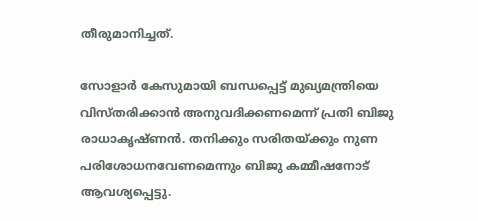തീരുമാനിച്ചത്.

സോളാര്‍ കേസുമായി ബന്ധപ്പെട്ട് മുഖ്യമന്ത്രിയെ വിസ്തരിക്കാന്‍ അനുവദിക്കണമെന്ന് പ്രതി ബിജു രാധാകൃഷ്ണന്‍. തനിക്കും സരിതയ്ക്കും നുണ പരിശോധനവേണമെന്നും ബിജു കമ്മീഷനോട് ആവശ്യപ്പെട്ടു.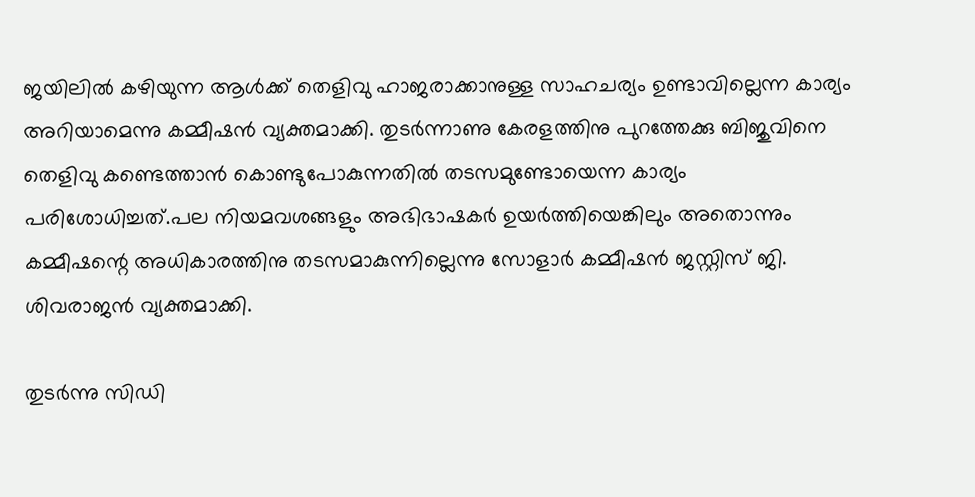ജയിലില്‍ കഴിയുന്ന ആള്‍ക്ക് തെളിവു ഹാജരാക്കാനുള്ള സാഹചര്യം ഉണ്ടാവില്ലെന്ന കാര്യം അറിയാമെന്നു കമ്മീഷന്‍ വ്യക്തമാക്കി. തുടര്‍ന്നാണു കേരളത്തിനു പുറത്തേക്കു ബിജുവിനെ തെളിവു കണ്ടെത്താന്‍ കൊണ്ടുപോകുന്നതില്‍ തടസമുണ്ടോയെന്ന കാര്യം പരിശോധിച്ചത്.പല നിയമവശങ്ങളും അഭിഭാഷകര്‍ ഉയര്‍ത്തിയെങ്കിലും അതൊന്നും കമ്മീഷന്റെ അധികാരത്തിനു തടസമാകുന്നില്ലെന്നു സോളാര്‍ കമ്മീഷന്‍ ജസ്റ്റിസ് ജി. ശിവരാജന്‍ വ്യക്തമാക്കി.

തുടര്‍ന്നു സിഡി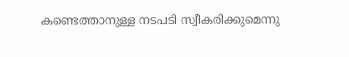കണ്ടെത്താനുള്ള നടപടി സ്വീകരിക്കുമെന്നു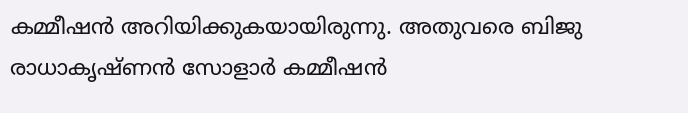കമ്മീഷന്‍ അറിയിക്കുകയായിരുന്നു. അതുവരെ ബിജു രാധാകൃഷ്ണന്‍ സോളാര്‍ കമ്മീഷന്‍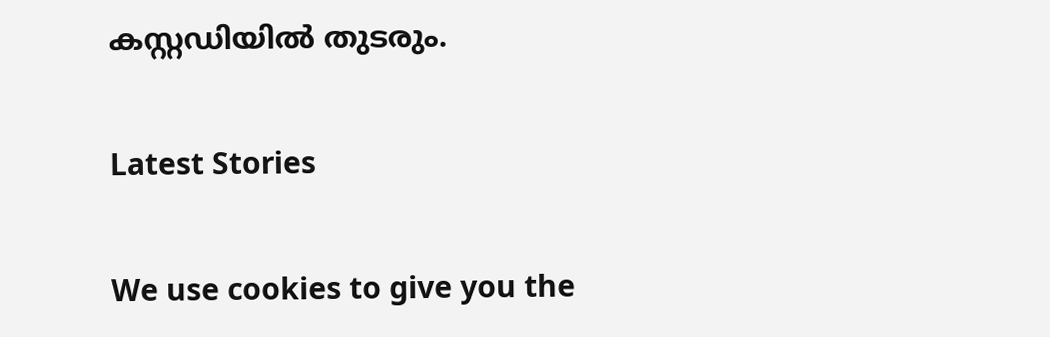കസ്റ്റഡിയില്‍ തുടരും.

Latest Stories

We use cookies to give you the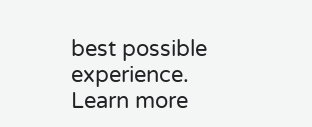best possible experience. Learn more